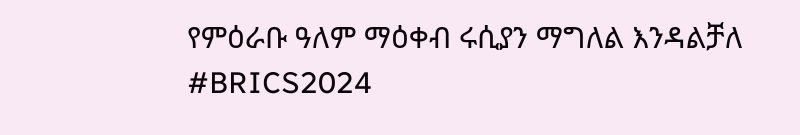የምዕራቡ ዓለም ማዕቀብ ሩሲያን ማግለል እንዳልቻለ #BRICS2024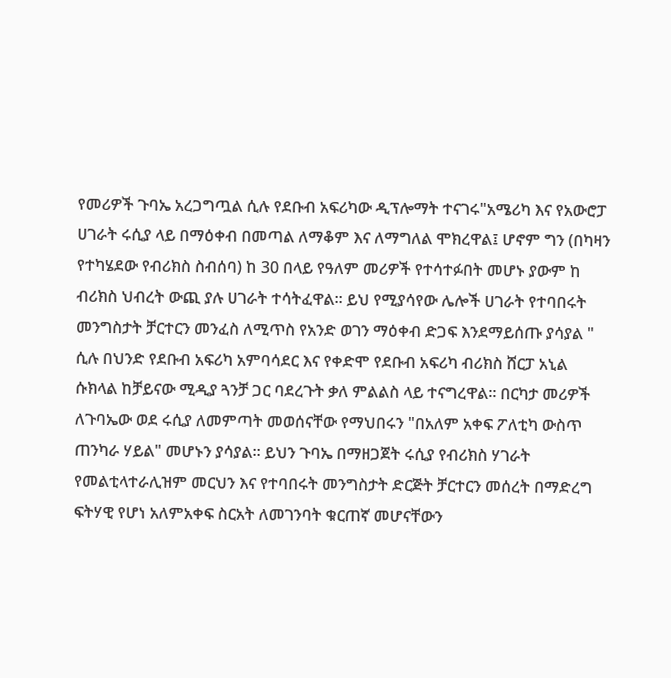የመሪዎች ጉባኤ አረጋግጧል ሲሉ የደቡብ አፍሪካው ዲፕሎማት ተናገሩ"አሜሪካ እና የአውሮፓ ሀገራት ሩሲያ ላይ በማዕቀብ በመጣል ለማቆም እና ለማግለል ሞክረዋል፤ ሆኖም ግን (በካዛን የተካሄደው የብሪክስ ስብሰባ) ከ 30 በላይ የዓለም መሪዎች የተሳተፉበት መሆኑ ያውም ከ ብሪክስ ህብረት ውጪ ያሉ ሀገራት ተሳትፈዋል። ይህ የሚያሳየው ሌሎች ሀገራት የተባበሩት መንግስታት ቻርተርን መንፈስ ለሚጥስ የአንድ ወገን ማዕቀብ ድጋፍ እንደማይሰጡ ያሳያል " ሲሉ በህንድ የደቡብ አፍሪካ አምባሳደር እና የቀድሞ የደቡብ አፍሪካ ብሪክስ ሸርፓ አኒል ሱክላል ከቻይናው ሚዲያ ጓንቻ ጋር ባደረጉት ቃለ ምልልስ ላይ ተናግረዋል። በርካታ መሪዎች ለጉባኤው ወደ ሩሲያ ለመምጣት መወሰናቸው የማህበሩን "በአለም አቀፍ ፖለቲካ ውስጥ ጠንካራ ሃይል" መሆኑን ያሳያል። ይህን ጉባኤ በማዘጋጀት ሩሲያ የብሪክስ ሃገራት የመልቲላተራሊዝም መርህን እና የተባበሩት መንግስታት ድርጅት ቻርተርን መሰረት በማድረግ ፍትሃዊ የሆነ አለምአቀፍ ስርአት ለመገንባት ቁርጠኛ መሆናቸውን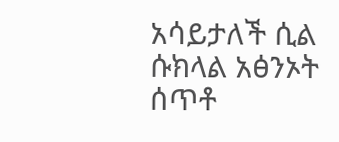አሳይታለች ሲል ሱክላል አፅንኦት ሰጥቶ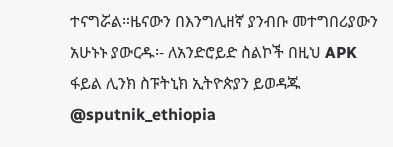ተናግሯል።ዜናውን በእንግሊዘኛ ያንብቡ መተግበሪያውን አሁኑኑ ያውርዱ፡- ለአንድሮይድ ስልኮች በዚህ APK ፋይል ሊንክ ስፑትኒክ ኢትዮጵያን ይወዳጁ @sputnik_ethiopia